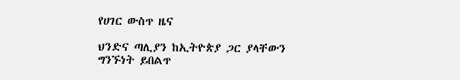የሀገር ውስጥ ዜና

ህንድና ጣሊያን ከኢትዮጵያ ጋር ያላቸውን ግንኙነት ይበልጥ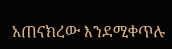አጠናክረው እንደሚቀጥሉ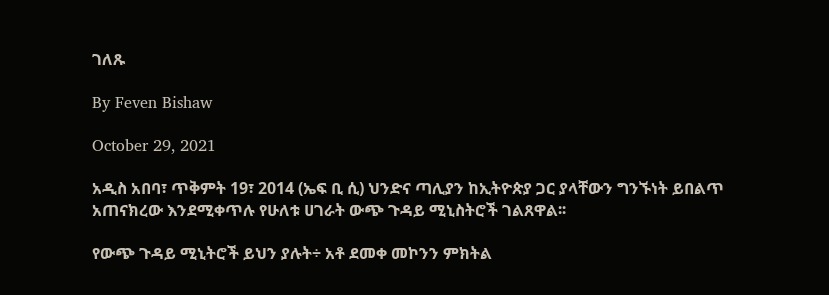ገለጹ

By Feven Bishaw

October 29, 2021

አዲስ አበባ፣ ጥቅምት 19፣ 2014 (ኤፍ ቢ ሲ) ህንድና ጣሊያን ከኢትዮጵያ ጋር ያላቸውን ግንኙነት ይበልጥ አጠናክረው እንደሚቀጥሉ የሁለቱ ሀገራት ውጭ ጉዳይ ሚኒስትሮች ገልጸዋል፡፡

የውጭ ጉዳይ ሚኒትሮች ይህን ያሉት÷ አቶ ደመቀ መኮንን ምክትል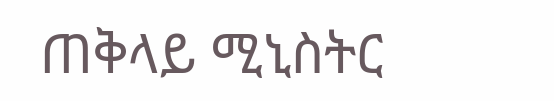ጠቅላይ ሚኒስትር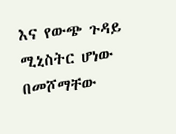እና የውጭ ጉዳይ ሚኒስትር ሆነው በመሾማቸው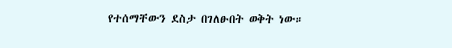የተሰማቸውን ደስታ በገለፁበት ወቅት ነው።